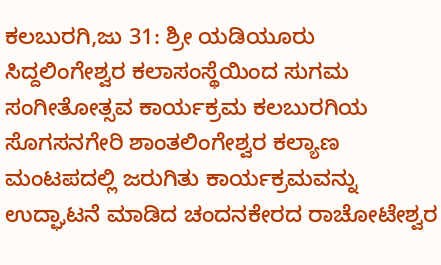ಕಲಬುರಗಿ,ಜು 31: ಶ್ರೀ ಯಡಿಯೂರು ಸಿದ್ದಲಿಂಗೇಶ್ವರ ಕಲಾಸಂಸ್ಥೆಯಿಂದ ಸುಗಮ ಸಂಗೀತೋತ್ಸವ ಕಾರ್ಯಕ್ರಮ ಕಲಬುರಗಿಯ ಸೊಗಸನಗೇರಿ ಶಾಂತಲಿಂಗೇಶ್ವರ ಕಲ್ಯಾಣ ಮಂಟಪದಲ್ಲಿ ಜರುಗಿತು ಕಾರ್ಯಕ್ರಮವನ್ನು ಉದ್ಘಾಟನೆ ಮಾಡಿದ ಚಂದನಕೇರದ ರಾಚೋಟೇಶ್ವರ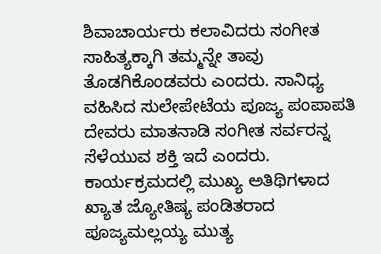ಶಿವಾಚಾರ್ಯರು ಕಲಾವಿದರು ಸಂಗೀತ ಸಾಹಿತ್ಯಕ್ಕಾಗಿ ತಮ್ಮನ್ನೇ ತಾವು ತೊಡಗಿಕೊಂಡವರು ಎಂದರು. ಸಾನಿಧ್ಯ ವಹಿಸಿದ ಸುಲೇಪೇಟೆಯ ಪೂಜ್ಯ ಪಂಪಾಪತಿ ದೇವರು ಮಾತನಾಡಿ ಸಂಗೀತ ಸರ್ವರನ್ನ ಸೆಳೆಯುವ ಶಕ್ತಿ ಇದೆ ಎಂದರು. ಕಾರ್ಯಕ್ರಮದಲ್ಲಿ ಮುಖ್ಯ ಅತಿಥಿಗಳಾದ ಖ್ಯಾತ ಜ್ಯೋತಿಷ್ಯ ಪಂಡಿತರಾದ ಪೂಜ್ಯಮಲ್ಲಯ್ಯ ಮುತ್ಯ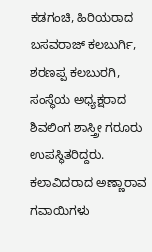ಕಡಗಂಚಿ, ಹಿರಿಯರಾದ ಬಸವರಾಜ್ ಕಲಬುರ್ಗಿ, ಶರಣಪ್ಪ ಕಲಬುರಗಿ, ಸಂಸ್ಥೆಯ ಅಧ್ಯಕ್ಷರಾದ ಶಿವಲಿಂಗ ಶಾಸ್ತ್ರೀ ಗರೂರು ಉಪಸ್ಥಿತರಿದ್ದರು. ಕಲಾವಿದರಾದ ಅಣ್ಣಾರಾವ ಗವಾಯಿಗಳು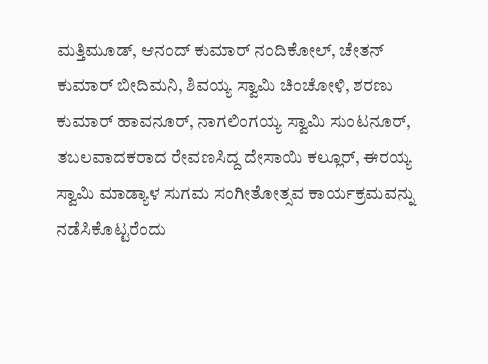ಮತ್ತಿಮೂಡ್, ಆನಂದ್ ಕುಮಾರ್ ನಂದಿಕೋಲ್, ಚೇತನ್ ಕುಮಾರ್ ಬೀದಿಮನಿ, ಶಿವಯ್ಯ ಸ್ವಾಮಿ ಚಿಂಚೋಳಿ, ಶರಣು ಕುಮಾರ್ ಹಾವನೂರ್, ನಾಗಲಿಂಗಯ್ಯ ಸ್ವಾಮಿ ಸುಂಟನೂರ್, ತಬಲವಾದಕರಾದ ರೇವಣಸಿದ್ದ ದೇಸಾಯಿ ಕಲ್ಲೂರ್, ಈರಯ್ಯ ಸ್ವಾಮಿ ಮಾಡ್ಯಾಳ ಸುಗಮ ಸಂಗೀತೋತ್ಸವ ಕಾರ್ಯಕ್ರಮವನ್ನು ನಡೆಸಿಕೊಟ್ಟರೆಂದು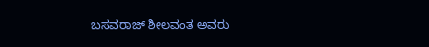ಬಸವರಾಜ್ ಶೀಲವಂತ ಅವರು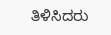ತಿಳಿಸಿದರು